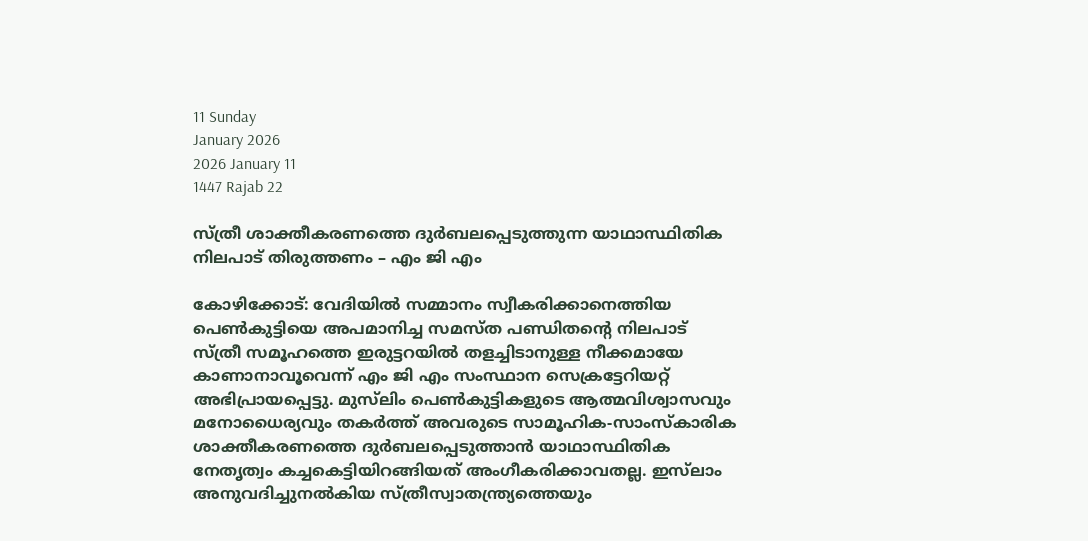11 Sunday
January 2026
2026 January 11
1447 Rajab 22

സ്ത്രീ ശാക്തീകരണത്തെ ദുര്‍ബലപ്പെടുത്തുന്ന യാഥാസ്ഥിതിക നിലപാട് തിരുത്തണം – എം ജി എം

കോഴിക്കോട്: വേദിയില്‍ സമ്മാനം സ്വീകരിക്കാനെത്തിയ പെണ്‍കുട്ടിയെ അപമാനിച്ച സമസ്ത പണ്ഡിതന്റെ നിലപാട് സ്ത്രീ സമൂഹത്തെ ഇരുട്ടറയില്‍ തളച്ചിടാനുള്ള നീക്കമായേ കാണാനാവൂവെന്ന് എം ജി എം സംസ്ഥാന സെക്രട്ടേറിയറ്റ് അഭിപ്രായപ്പെട്ടു. മുസ്‌ലിം പെണ്‍കുട്ടികളുടെ ആത്മവിശ്വാസവും മനോധൈര്യവും തകര്‍ത്ത് അവരുടെ സാമൂഹിക-സാംസ്‌കാരിക ശാക്തീകരണത്തെ ദുര്‍ബലപ്പെടുത്താന്‍ യാഥാസ്ഥിതിക നേതൃത്വം കച്ചകെട്ടിയിറങ്ങിയത് അംഗീകരിക്കാവതല്ല. ഇസ്‌ലാം അനുവദിച്ചുനല്‍കിയ സ്ത്രീസ്വാതന്ത്ര്യത്തെയും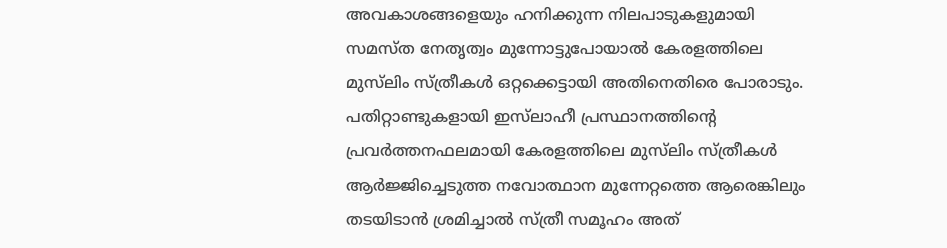അവകാശങ്ങളെയും ഹനിക്കുന്ന നിലപാടുകളുമായി സമസ്ത നേതൃത്വം മുന്നോട്ടുപോയാല്‍ കേരളത്തിലെ മുസ്‌ലിം സ്ത്രീകള്‍ ഒറ്റക്കെട്ടായി അതിനെതിരെ പോരാടും. പതിറ്റാണ്ടുകളായി ഇസ്‌ലാഹീ പ്രസ്ഥാനത്തിന്റെ പ്രവര്‍ത്തനഫലമായി കേരളത്തിലെ മുസ്‌ലിം സ്ത്രീകള്‍ ആര്‍ജ്ജിച്ചെടുത്ത നവോത്ഥാന മുന്നേറ്റത്തെ ആരെങ്കിലും തടയിടാന്‍ ശ്രമിച്ചാല്‍ സ്ത്രീ സമൂഹം അത്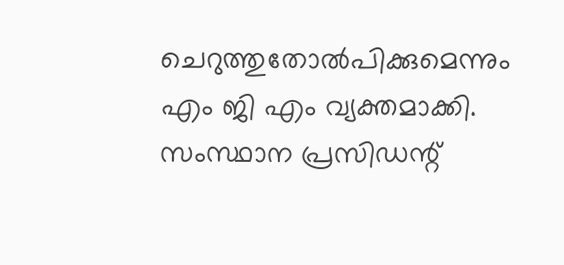ചെറുത്തുതോല്‍പിക്കുമെന്നും എം ജി എം വ്യക്തമാക്കി.
സംസ്ഥാന പ്രസിഡന്റ്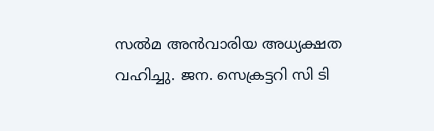സല്‍മ അന്‍വാരിയ അധ്യക്ഷത വഹിച്ചു. ജന. സെക്രട്ടറി സി ടി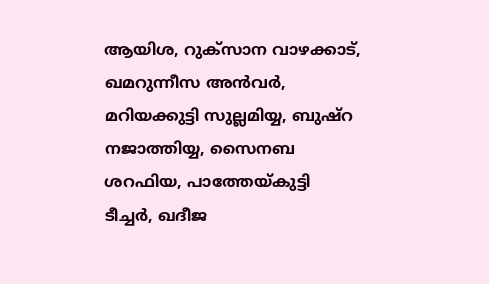ആയിശ, റുക്‌സാന വാഴക്കാട്, ഖമറുന്നീസ അന്‍വര്‍, മറിയക്കുട്ടി സുല്ലമിയ്യ, ബുഷ്‌റ നജാത്തിയ്യ, സൈനബ ശറഫിയ, പാത്തേയ്കുട്ടി ടീച്ചര്‍, ഖദീജ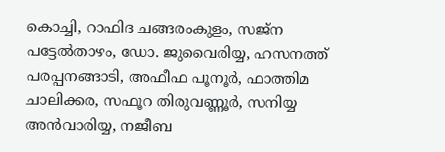കൊച്ചി, റാഫിദ ചങ്ങരംകുളം, സജ്‌ന പട്ടേല്‍താഴം, ഡോ. ജുവൈരിയ്യ, ഹസനത്ത് പരപ്പനങ്ങാടി, അഫീഫ പൂനൂര്‍, ഫാത്തിമ ചാലിക്കര, സഫൂറ തിരുവണ്ണൂര്‍, സനിയ്യ അന്‍വാരിയ്യ, നജീബ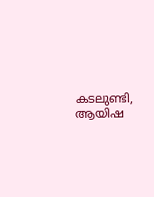കടലുണ്ടി, ആയിഷ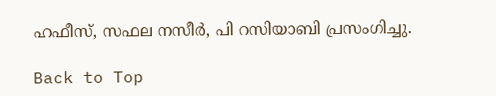ഹഫീസ്, സഫല നസീര്‍, പി റസിയാബി പ്രസംഗിച്ചു.

Back to Top